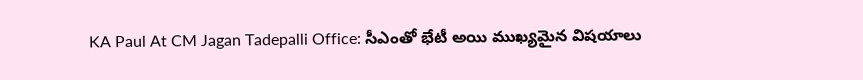KA Paul At CM Jagan Tadepalli Office: సీఎంతో భేటీ అయి ముఖ్యమైన విషయాలు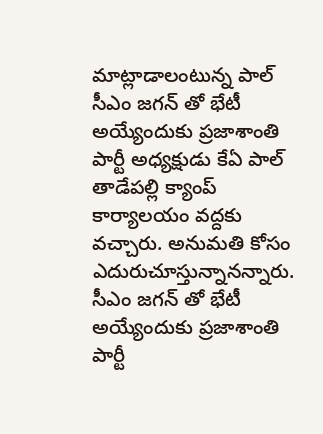మాట్లాడాలంటున్న పాల్
సీఎం జగన్ తో భేటీ అయ్యేందుకు ప్రజాశాంతి పార్టీ అధ్యక్షుడు కేఏ పాల్ తాడేపల్లి క్యాంప్ కార్యాలయం వద్దకు వచ్చారు. అనుమతి కోసం ఎదురుచూస్తున్నానన్నారు.
సీఎం జగన్ తో భేటీ అయ్యేందుకు ప్రజాశాంతి పార్టీ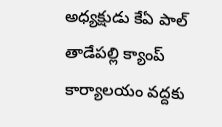అధ్యక్షుడు కేఏ పాల్ తాడేపల్లి క్యాంప్ కార్యాలయం వద్దకు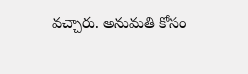వచ్చారు. అనుమతి కోసం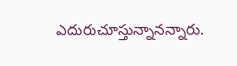ఎదురుచూస్తున్నానన్నారు.